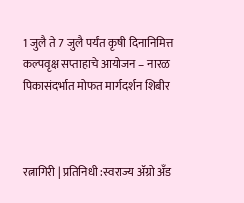1 जुलै ते 7 जुलै पर्यंत कृषी दिनानिमित्त कल्पवृक्ष सप्ताहाचे आयोजन – नारळ पिकासंदर्भात मोफत मार्गदर्शन शिबीर



रत्नागिरी | प्रतिनिधी :स्वराज्य ॲग्रो अँड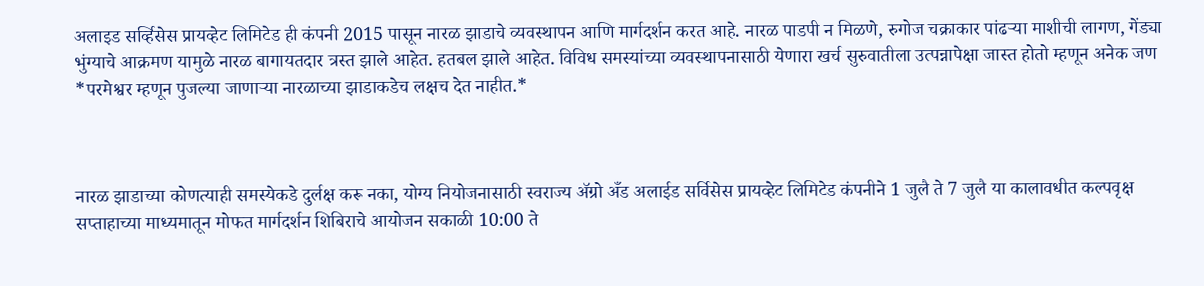अलाइड सर्व्हिसेस प्रायव्हेट लिमिटेड ही कंपनी 2015 पासून नारळ झाडाचे व्यवस्थापन आणि मार्गदर्शन करत आहे. नारळ पाडपी न मिळणे, रुगोज चक्राकार पांढऱ्या माशीची लागण, गेंड्या भुंग्याचे आक्रमण यामुळे नारळ बागायतदार त्रस्त झाले आहेत. हतबल झाले आहेत. विविध समस्यांच्या व्यवस्थापनासाठी येणारा खर्च सुरुवातीला उत्पन्नापेक्षा जास्त होतो म्हणून अनेक जण *परमेश्वर म्हणून पुजल्या जाणाऱ्या नारळाच्या झाडाकडेच लक्षच देत नाहीत.*



नारळ झाडाच्या कोणत्याही समस्येकडे दुर्लक्ष करू नका, योग्य नियोजनासाठी स्वराज्य ॲग्रो अँड अलाईड सर्विसेस प्रायव्हेट लिमिटेड कंपनीने 1 जुलै ते 7 जुलै या कालावधीत कल्पवृक्ष सप्ताहाच्या माध्यमातून मोफत मार्गदर्शन शिबिराचे आयोजन सकाळी 10:00 ते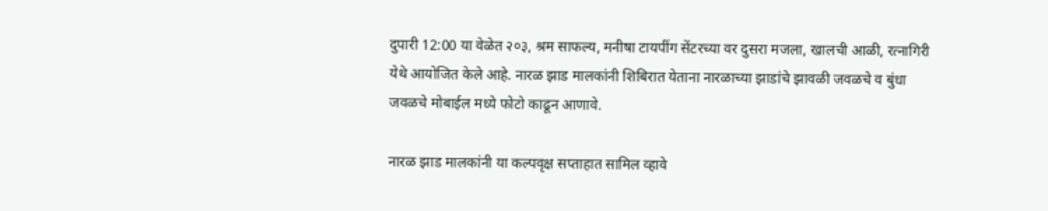दुपारी 12:00 या वेळेत २०३, श्रम साफल्य, मनीषा टायपींग सेंटरच्या वर दुसरा मजला, खालची आळी, रत्नागिरी येथे आयोजित केले आहे. नारळ झाड मालकांनी शिबिरात येताना नारळाच्या झाडांचे झावळी जवळचे व बुंधा जवळचे मोबाईल मध्ये फोटो काढून आणावे.

नारळ झाड मालकांनी या कल्पवृक्ष सप्ताहात सामिल व्हावे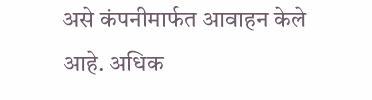असे कंपनीमार्फत आवाहन केले आहे. अधिक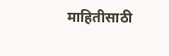माहितीसाठी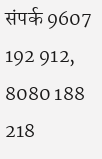संपर्क 9607 192 912, 8080 188 218